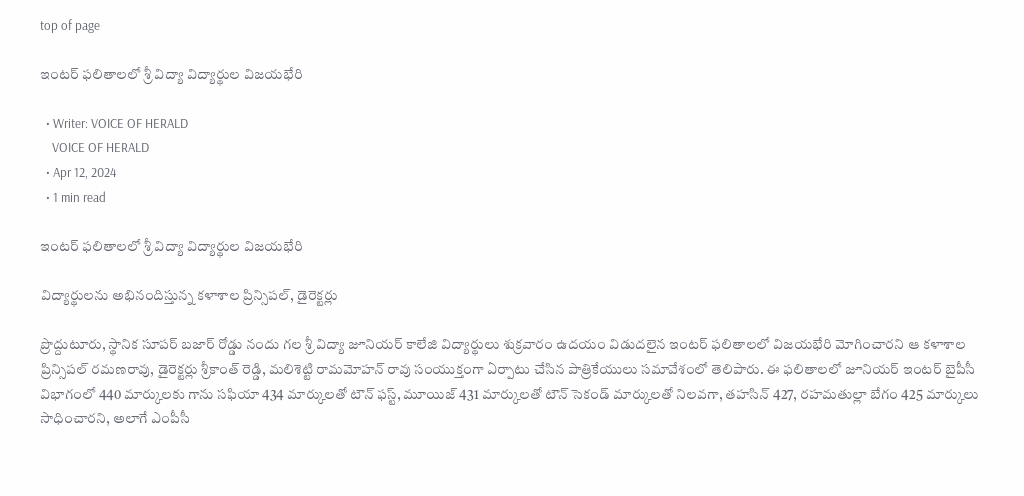top of page

ఇంటర్ ఫలితాలలో శ్రీ విద్యా విద్యార్థుల విజయభేరి

  • Writer: VOICE OF HERALD
    VOICE OF HERALD
  • Apr 12, 2024
  • 1 min read

ఇంటర్ ఫలితాలలో శ్రీ విద్యా విద్యార్థుల విజయభేరి

విద్యార్థులను అభినందిస్తున్న కళాశాల ప్రిన్సిపల్, డైరెక్టర్లు

ప్రొద్దుటూరు, స్థానిక సూపర్ బజార్ రోడ్డు నందు గల శ్రీ విద్యా జూనియర్ కాలేజి విద్యార్థులు శుక్రవారం ఉదయం విడుదలైన ఇంటర్ ఫలితాలలో విజయభేరి మోగించారని ఆ కళాశాల ప్రిన్సిపల్ రమణరావు, డైరెక్టర్లు శ్రీకాంత్ రెడ్డి, మలిశెట్టి రామమోహన్ రావు సంయుక్తంగా ఏర్పాటు చేసిన పాత్రికేయులు సమావేశంలో తెలిపారు. ఈ ఫలితాలలో జూనియర్ ఇంటర్ బైపీసీ విభాగంలో 440 మార్కులకు గాను సఫియా 434 మార్కులతో టౌన్ ఫస్ట్, మూయిజ్ 431 మార్కులతో టౌన్ సెకండ్ మార్కులతో నిలవగా, తహసిన్ 427, రహమతుల్లా బేగం 425 మార్కులు సాధించారని, అలాగే ఎంపీసీ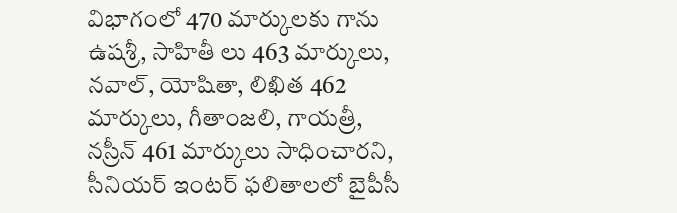విభాగంలో 470 మార్కులకు గాను ఉషశ్రీ, సాహితీ లు 463 మార్కులు, నవాల్, యోషితా, లిఖిత 462 మార్కులు, గీతాంజలి, గాయత్రీ, నస్రీన్ 461 మార్కులు సాధించారని, సీనియర్ ఇంటర్ ఫలితాలలో బైపీసీ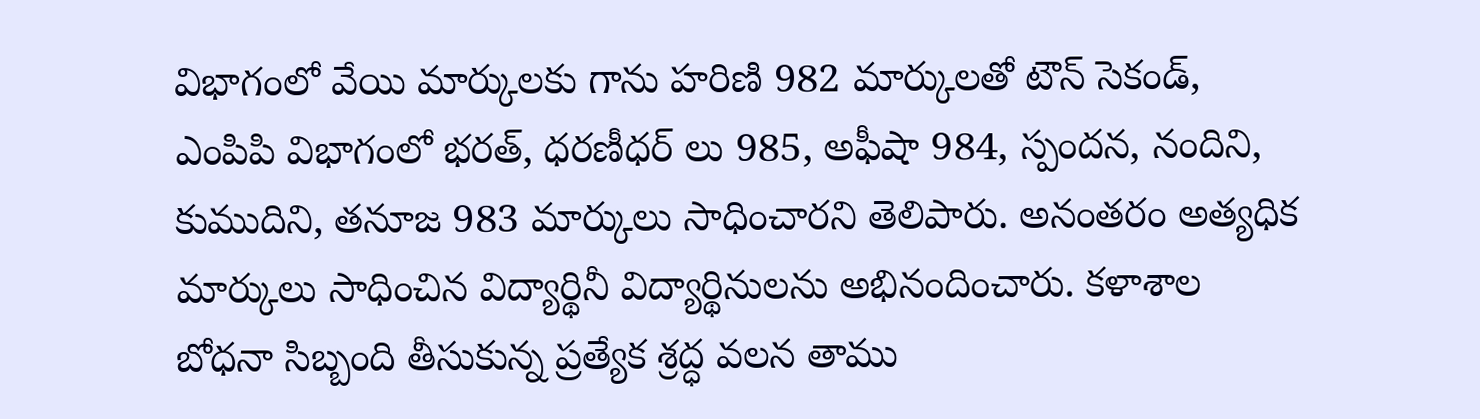విభాగంలో వేయి మార్కులకు గాను హరిణి 982 మార్కులతో టౌన్ సెకండ్, ఎంపిపి విభాగంలో భరత్, ధరణీధర్ లు 985, అఫీషా 984, స్పందన, నందిని, కుముదిని, తనూజ 983 మార్కులు సాధించారని తెలిపారు. అనంతరం అత్యధిక మార్కులు సాధించిన విద్యార్థినీ విద్యార్థినులను అభినందించారు. కళాశాల బోధనా సిబ్బంది తీసుకున్న ప్రత్యేక శ్రద్ధ వలన తాము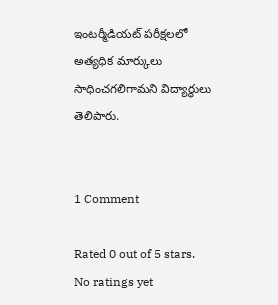ఇంటర్మీడియట్ పరీక్షలలో అత్యధిక మార్కులు సాధించగలిగామని విద్యార్థులు తెలిపారు.


1 Comment

Rated 0 out of 5 stars.
No ratings yet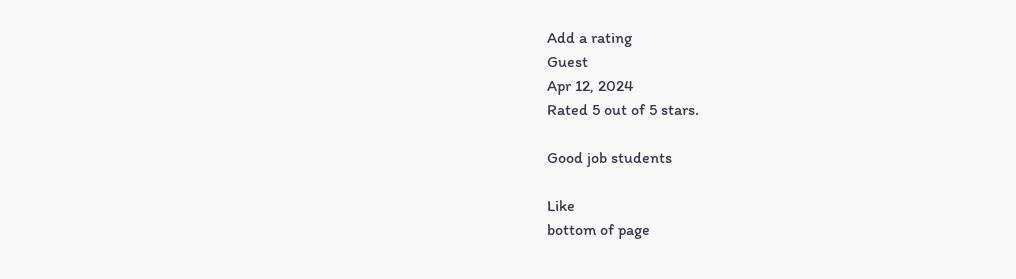Add a rating
Guest
Apr 12, 2024
Rated 5 out of 5 stars.

Good job students

Like
bottom of page